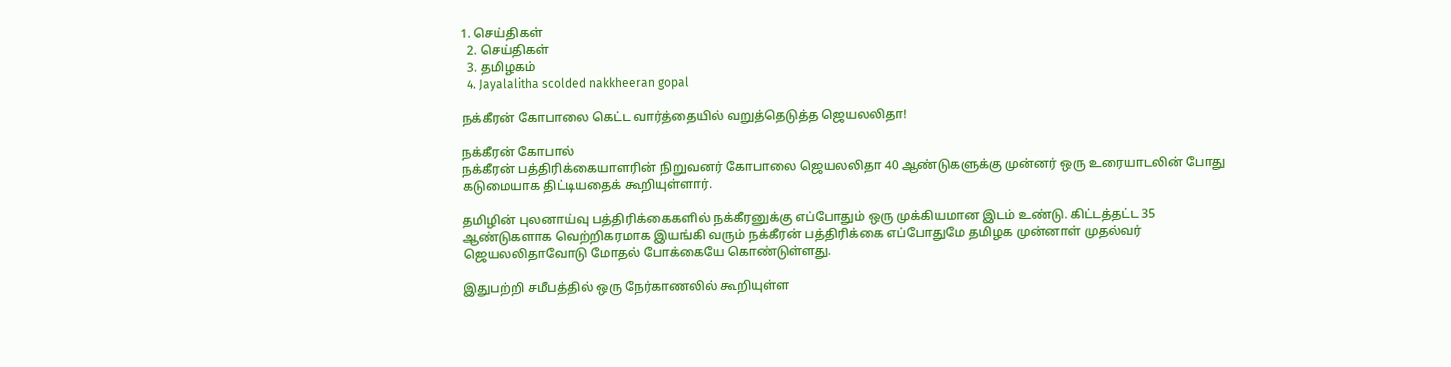1. செய்திகள்
  2. செய்திகள்
  3. த‌மிழக‌ம்
  4. Jayalalitha scolded nakkheeran gopal

நக்கீரன் கோபாலை கெட்ட வார்த்தையில் வறுத்தெடுத்த ஜெயலலிதா!

நக்கீரன் கோபால்
நக்கீரன் பத்திரிக்கையாளரின் நிறுவனர் கோபாலை ஜெயலலிதா 40 ஆண்டுகளுக்கு முன்னர் ஒரு உரையாடலின் போது கடுமையாக திட்டியதைக் கூறியுள்ளார்.

தமிழின் புலனாய்வு பத்திரிக்கைகளில் நக்கீரனுக்கு எப்போதும் ஒரு முக்கியமான இடம் உண்டு. கிட்டத்தட்ட 35 ஆண்டுகளாக வெற்றிகரமாக இயங்கி வரும் நக்கீரன் பத்திரிக்கை எப்போதுமே தமிழக முன்னாள் முதல்வர் ஜெயலலிதாவோடு மோதல் போக்கையே கொண்டுள்ளது.

இதுபற்றி சமீபத்தில் ஒரு நேர்காணலில் கூறியுள்ள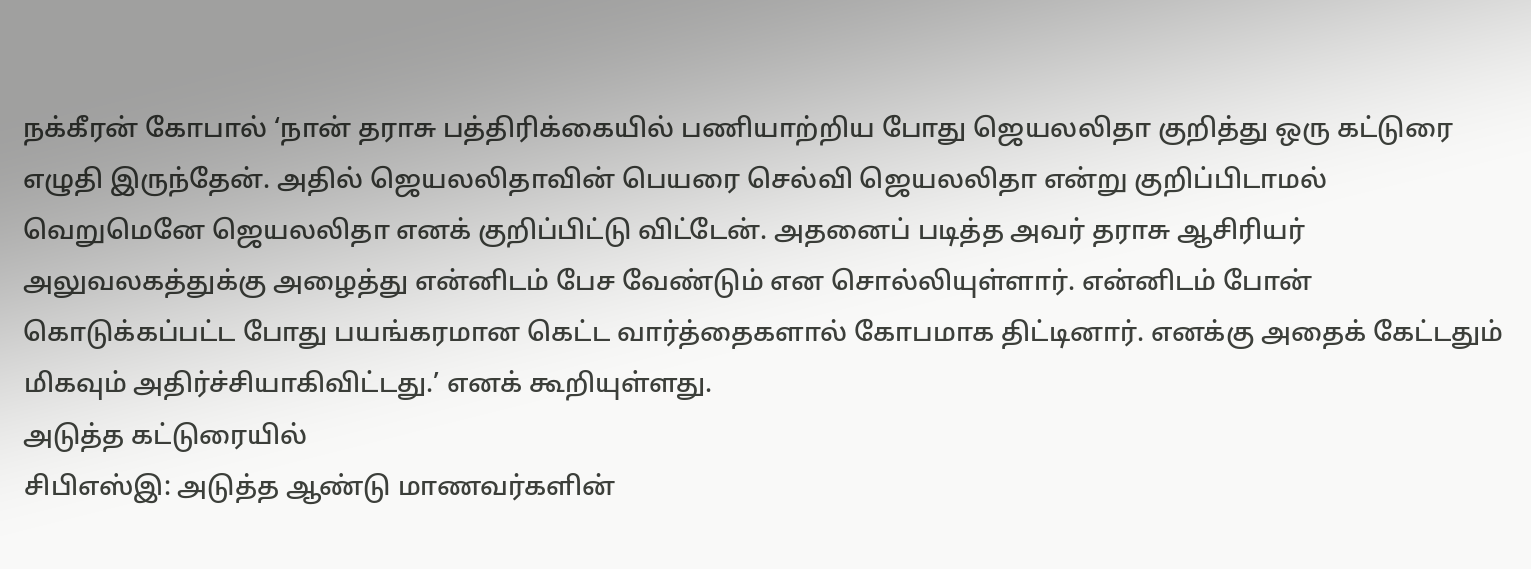நக்கீரன் கோபால் ‘நான் தராசு பத்திரிக்கையில் பணியாற்றிய போது ஜெயலலிதா குறித்து ஒரு கட்டுரை எழுதி இருந்தேன். அதில் ஜெயலலிதாவின் பெயரை செல்வி ஜெயலலிதா என்று குறிப்பிடாமல் வெறுமெனே ஜெயலலிதா எனக் குறிப்பிட்டு விட்டேன். அதனைப் படித்த அவர் தராசு ஆசிரியர் அலுவலகத்துக்கு அழைத்து என்னிடம் பேச வேண்டும் என சொல்லியுள்ளார். என்னிடம் போன் கொடுக்கப்பட்ட போது பயங்கரமான கெட்ட வார்த்தைகளால் கோபமாக திட்டினார். எனக்கு அதைக் கேட்டதும் மிகவும் அதிர்ச்சியாகிவிட்டது.’ எனக் கூறியுள்ளது.
அடுத்த கட்டுரையில்
சிபிஎஸ்இ: அடுத்த ஆண்டு மாணவர்களின்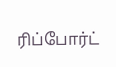ரிப்போர்ட்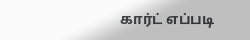கார்ட் எப்படி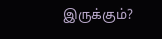இருக்கும்?